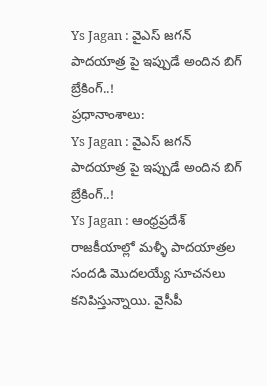Ys Jagan : వైఎస్ జగన్ పాదయాత్ర పై ఇప్పుడే అందిన బిగ్ బ్రేకింగ్..!
ప్రధానాంశాలు:
Ys Jagan : వైఎస్ జగన్ పాదయాత్ర పై ఇప్పుడే అందిన బిగ్ బ్రేకింగ్..!
Ys Jagan : ఆంధ్రప్రదేశ్ రాజకీయాల్లో మళ్ళీ పాదయాత్రల సందడి మొదలయ్యే సూచనలు కనిపిస్తున్నాయి. వైసీపీ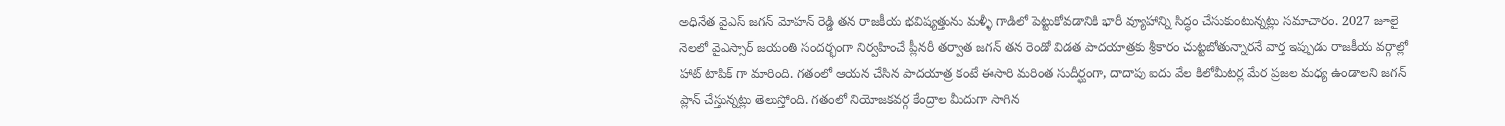అధినేత వైఎస్ జగన్ మోహన్ రెడ్డి తన రాజకీయ భవిష్యత్తును మళ్ళీ గాడిలో పెట్టుకోవడానికి భారీ వ్యూహాన్ని సిద్ధం చేసుకుంటున్నట్లు సమాచారం. 2027 జూలై నెలలో వైఎస్సార్ జయంతి సందర్భంగా నిర్వహించే ప్లీనరీ తర్వాత జగన్ తన రెండో విడత పాదయాత్రకు శ్రీకారం చుట్టబోతున్నారనే వార్త ఇప్పుడు రాజకీయ వర్గాల్లో హాట్ టాపిక్ గా మారింది. గతంలో ఆయన చేసిన పాదయాత్ర కంటే ఈసారి మరింత సుదీర్ఘంగా, దాదాపు ఐదు వేల కిలోమీటర్ల మేర ప్రజల మధ్య ఉండాలని జగన్ ప్లాన్ చేస్తున్నట్లు తెలుస్తోంది. గతంలో నియోజకవర్గ కేంద్రాల మీదుగా సాగిన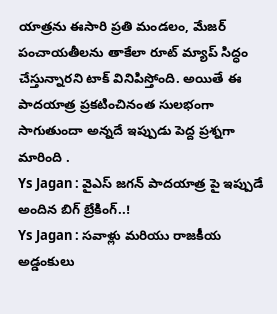యాత్రను ఈసారి ప్రతి మండలం, మేజర్ పంచాయతీలను తాకేలా రూట్ మ్యాప్ సిద్ధం చేస్తున్నారని టాక్ వినిపిస్తోంది. అయితే ఈ పాదయాత్ర ప్రకటించినంత సులభంగా సాగుతుందా అన్నదే ఇప్పుడు పెద్ద ప్రశ్నగా మారింది .
Ys Jagan : వైఎస్ జగన్ పాదయాత్ర పై ఇప్పుడే అందిన బిగ్ బ్రేకింగ్..!
Ys Jagan : సవాళ్లు మరియు రాజకీయ అడ్డంకులు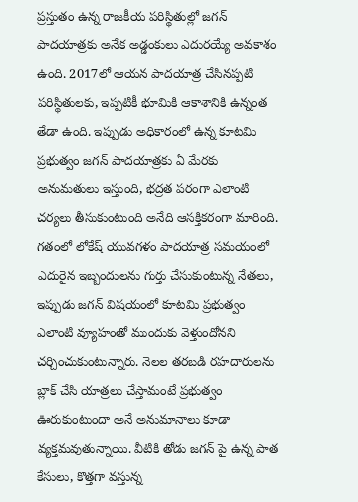ప్రస్తుతం ఉన్న రాజకీయ పరిస్థితుల్లో జగన్ పాదయాత్రకు అనేక అడ్డంకులు ఎదురయ్యే అవకాశం ఉంది. 2017లో ఆయన పాదయాత్ర చేసినప్పటి పరిస్థితులకు, ఇప్పటికీ భూమికి ఆకాశానికి ఉన్నంత తేడా ఉంది. ఇప్పుడు అధికారంలో ఉన్న కూటమి ప్రభుత్వం జగన్ పాదయాత్రకు ఏ మేరకు అనుమతులు ఇస్తుంది, భద్రత పరంగా ఎలాంటి చర్యలు తీసుకుంటుంది అనేది ఆసక్తికరంగా మారింది. గతంలో లోకేష్ యువగళం పాదయాత్ర సమయంలో ఎదురైన ఇబ్బందులను గుర్తు చేసుకుంటున్న నేతలు, ఇప్పుడు జగన్ విషయంలో కూటమి ప్రభుత్వం ఎలాంటి వ్యూహంతో ముందుకు వెళ్తుందోనని చర్చించుకుంటున్నారు. నెలల తరబడి రహదారులను బ్లాక్ చేసి యాత్రలు చేస్తామంటే ప్రభుత్వం ఊరుకుంటుందా అనే అనుమానాలు కూడా వ్యక్తమవుతున్నాయి. వీటికి తోడు జగన్ పై ఉన్న పాత కేసులు, కొత్తగా వస్తున్న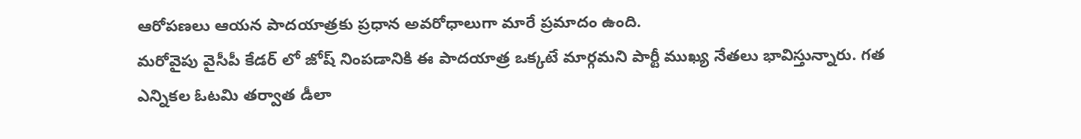ఆరోపణలు ఆయన పాదయాత్రకు ప్రధాన అవరోధాలుగా మారే ప్రమాదం ఉంది.
మరోవైపు వైసీపీ కేడర్ లో జోష్ నింపడానికి ఈ పాదయాత్ర ఒక్కటే మార్గమని పార్టీ ముఖ్య నేతలు భావిస్తున్నారు. గత ఎన్నికల ఓటమి తర్వాత డీలా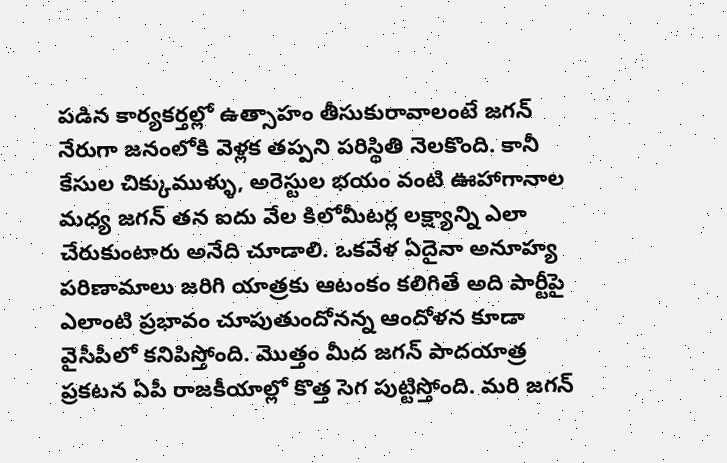పడిన కార్యకర్తల్లో ఉత్సాహం తీసుకురావాలంటే జగన్ నేరుగా జనంలోకి వెళ్లక తప్పని పరిస్థితి నెలకొంది. కానీ కేసుల చిక్కుముళ్ళు, అరెస్టుల భయం వంటి ఊహాగానాల మధ్య జగన్ తన ఐదు వేల కిలోమీటర్ల లక్ష్యాన్ని ఎలా చేరుకుంటారు అనేది చూడాలి. ఒకవేళ ఏదైనా అనూహ్య పరిణామాలు జరిగి యాత్రకు ఆటంకం కలిగితే అది పార్టీపై ఎలాంటి ప్రభావం చూపుతుందోనన్న ఆందోళన కూడా వైసీపీలో కనిపిస్తోంది. మొత్తం మీద జగన్ పాదయాత్ర ప్రకటన ఏపీ రాజకీయాల్లో కొత్త సెగ పుట్టిస్తోంది. మరి జగన్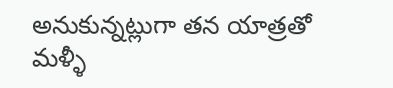అనుకున్నట్లుగా తన యాత్రతో మళ్ళీ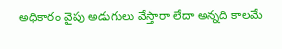అధికారం వైపు అడుగులు వేస్తారా లేదా అన్నది కాలమే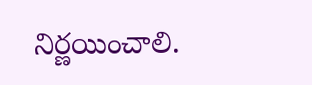నిర్ణయించాలి.